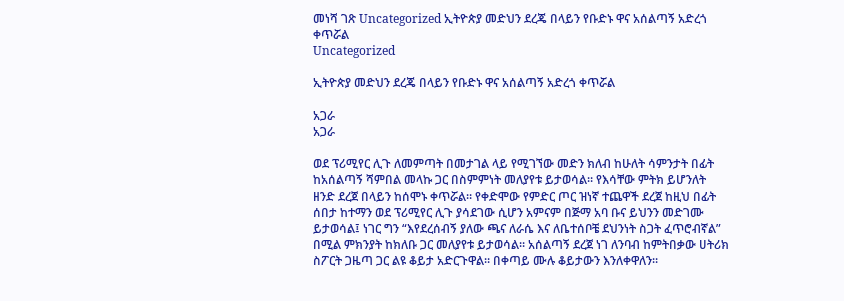መነሻ ገጽ Uncategorized ኢትዮጵያ መድህን ደረጄ በላይን የቡድኑ ዋና አሰልጣኝ አድረጎ ቀጥሯል
Uncategorized

ኢትዮጵያ መድህን ደረጄ በላይን የቡድኑ ዋና አሰልጣኝ አድረጎ ቀጥሯል

አጋራ
አጋራ

ወደ ፕሪሚየር ሊጉ ለመምጣት በመታገል ላይ የሚገኘው መድን ክለብ ከሁለት ሳምንታት በፊት ከአሰልጣኝ ሻምበል መላኩ ጋር በስምምነት መለያየቱ ይታወሳል። የእሳቸው ምትክ ይሆንለት ዘንድ ደረጀ በላይን ከሰሞኑ ቀጥሯል። የቀድሞው የምድር ጦር ዝነኛ ተጨዋች ደረጀ ከዚህ በፊት ሰበታ ከተማን ወደ ፕሪሚየር ሊጉ ያሳደገው ሲሆን አምናም በጅማ አባ ቡና ይህንን መድገሙ ይታወሳል፤ ነገር ግን “እየደረሰብኝ ያለው ጫና ለራሴ እና ለቤተሰቦቼ ደህንነት ስጋት ፈጥሮብኛል” በሚል ምክንያት ከክለቡ ጋር መለያየቱ ይታወሳል። አሰልጣኝ ደረጀ ነገ ለንባብ ከምትበቃው ሀትሪክ ስፖርት ጋዜጣ ጋር ልዩ ቆይታ አድርጉዋል። በቀጣይ ሙሉ ቆይታውን እንለቀዋለን።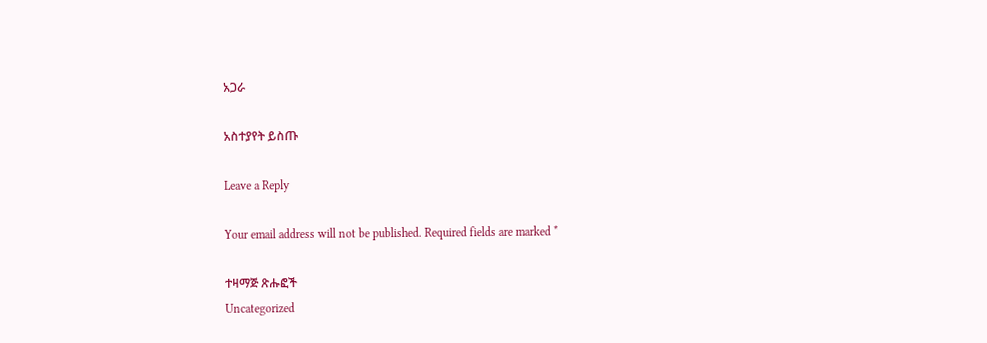አጋራ

አስተያየት ይስጡ

Leave a Reply

Your email address will not be published. Required fields are marked *

ተዛማጅ ጽሑፎች
Uncategorized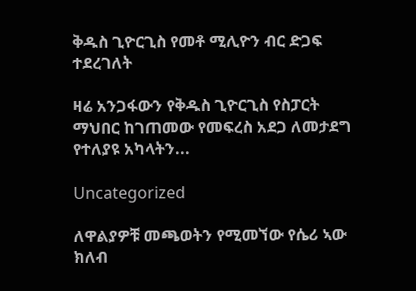ቅዱስ ጊዮርጊስ የመቶ ሚሊዮን ብር ድጋፍ ተደረገለት

ዛሬ አንጋፋውን የቅዱስ ጊዮርጊስ የስፓርት ማህበር ከገጠመው የመፍረስ አደጋ ለመታደግ የተለያዩ አካላትን...

Uncategorized

ለዋልያዎቹ መጫወትን የሚመኘው የሴሪ ኣው ክለብ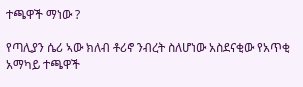ተጫዋች ማነው ?

የጣሊያን ሴሪ ኣው ክለብ ቶሪኖ ንብረት ስለሆነው አስደናቂው የአጥቂ አማካይ ተጫዋች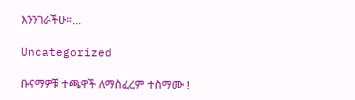እንንገራችሁ።...

Uncategorized

ቡናማዎቹ ተጫዋች ለማስፈረም ተስማሙ !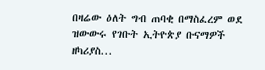በዛሬው ዕለት ግብ ጠባቂ በማስፈረም ወደ ዝውውሩ የገቡት ኢትዮጵያ ቡናማዎች ዘካሪያስ...